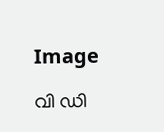Image

വി ഡി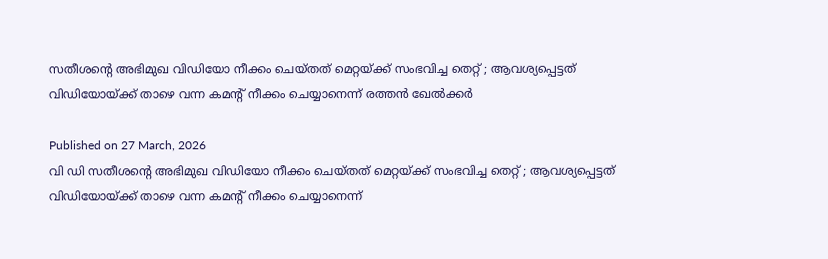സതീശന്റെ അഭിമുഖ വിഡിയോ നീക്കം ചെയ്തത് മെറ്റയ്ക്ക് സംഭവിച്ച തെറ്റ് ; ആവശ്യപ്പെട്ടത് വിഡിയോയ്ക്ക് താഴെ വന്ന കമന്റ് നീക്കം ചെയ്യാനെന്ന് രത്തന്‍ ഖേല്‍ക്കര്‍

Published on 27 March, 2026
വി ഡി സതീശന്റെ അഭിമുഖ വിഡിയോ നീക്കം ചെയ്തത് മെറ്റയ്ക്ക് സംഭവിച്ച തെറ്റ് ; ആവശ്യപ്പെട്ടത് വിഡിയോയ്ക്ക് താഴെ വന്ന കമന്റ് നീക്കം ചെയ്യാനെന്ന്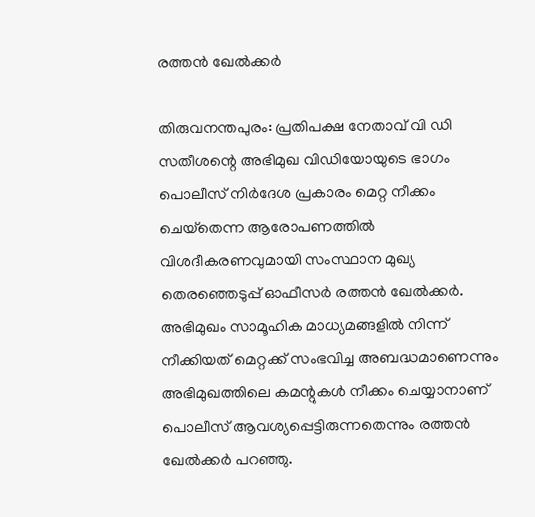രത്തന്‍ ഖേല്‍ക്കര്‍

തിരുവനന്തപുരം: പ്രതിപക്ഷ നേതാവ് വി ഡി സതീശന്റെ അഭിമുഖ വിഡിയോയുടെ ഭാഗം പൊലീസ് നിര്‍ദേശ പ്രകാരം മെറ്റ നീക്കം ചെയ്‌തെന്ന ആരോപണത്തില്‍ വിശദീകരണവുമായി സംസ്ഥാന മുഖ്യ തെരഞ്ഞെടുപ്പ് ഓഫീസര്‍ രത്തന്‍ ഖേല്‍ക്കര്‍. അഭിമുഖം സാമൂഹിക മാധ്യമങ്ങളില്‍ നിന്ന് നീക്കിയത് മെറ്റക്ക് സംഭവിച്ച അബദ്ധമാണെന്നും അഭിമുഖത്തിലെ കമന്റുകള്‍ നീക്കം ചെയ്യാനാണ് പൊലീസ് ആവശ്യപ്പെട്ടിരുന്നതെന്നും രത്തന്‍ ഖേല്‍ക്കര്‍ പറഞ്ഞു.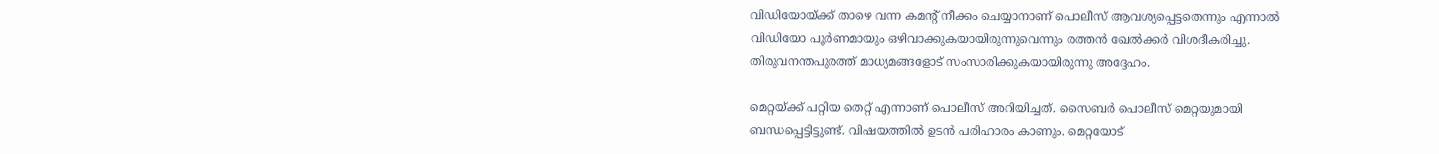വിഡിയോയ്ക്ക് താഴെ വന്ന കമന്റ് നീക്കം ചെയ്യാനാണ് പൊലീസ് ആവശ്യപ്പെട്ടതെന്നും എന്നാല്‍ വിഡിയോ പൂര്‍ണമായും ഒഴിവാക്കുകയായിരുന്നുവെന്നും രത്തന്‍ ഖേല്‍ക്കര്‍ വിശദീകരിച്ചു. തിരുവനന്തപുരത്ത് മാധ്യമങ്ങളോട് സംസാരിക്കുകയായിരുന്നു അദ്ദേഹം.

മെറ്റയ്ക്ക് പറ്റിയ തെറ്റ് എന്നാണ് പൊലീസ് അറിയിച്ചത്. സൈബര്‍ പൊലീസ് മെറ്റയുമായി ബന്ധപ്പെട്ടിട്ടുണ്ട്. വിഷയത്തില്‍ ഉടന്‍ പരിഹാരം കാണും. മെറ്റയോട്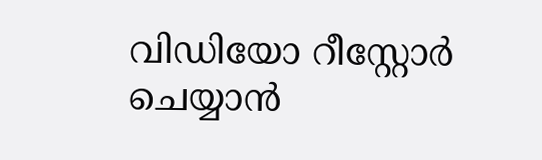വിഡിയോ റീസ്റ്റോര്‍ ചെയ്യാന്‍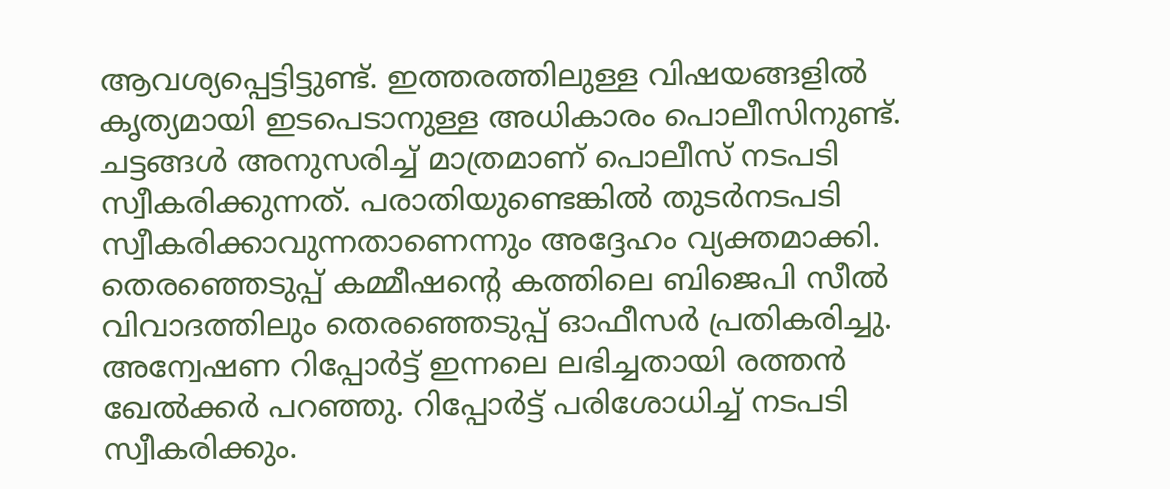ആവശ്യപ്പെട്ടിട്ടുണ്ട്. ഇത്തരത്തിലുള്ള വിഷയങ്ങളില്‍ കൃത്യമായി ഇടപെടാനുള്ള അധികാരം പൊലീസിനുണ്ട്. ചട്ടങ്ങള്‍ അനുസരിച്ച് മാത്രമാണ് പൊലീസ് നടപടി സ്വീകരിക്കുന്നത്. പരാതിയുണ്ടെങ്കില്‍ തുടര്‍നടപടി സ്വീകരിക്കാവുന്നതാണെന്നും അദ്ദേഹം വ്യക്തമാക്കി. തെരഞ്ഞെടുപ്പ് കമ്മീഷന്റെ കത്തിലെ ബിജെപി സീല്‍ വിവാദത്തിലും തെരഞ്ഞെടുപ്പ് ഓഫീസര്‍ പ്രതികരിച്ചു. അന്വേഷണ റിപ്പോര്‍ട്ട് ഇന്നലെ ലഭിച്ചതായി രത്തന്‍ ഖേല്‍ക്കര്‍ പറഞ്ഞു. റിപ്പോര്‍ട്ട് പരിശോധിച്ച് നടപടി സ്വീകരിക്കും.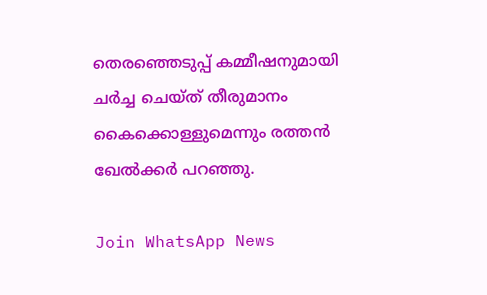തെരഞ്ഞെടുപ്പ് കമ്മീഷനുമായി ചര്‍ച്ച ചെയ്ത് തീരുമാനം കൈക്കൊള്ളുമെന്നും രത്തന്‍ ഖേല്‍ക്കര്‍ പറഞ്ഞു.

Join WhatsApp News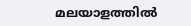മലയാളത്തില്‍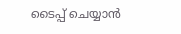ടൈപ്പ് ചെയ്യാന്‍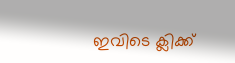ഇവിടെ ക്ലിക്ക്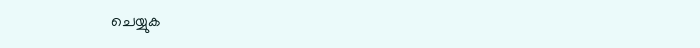ചെയ്യുക